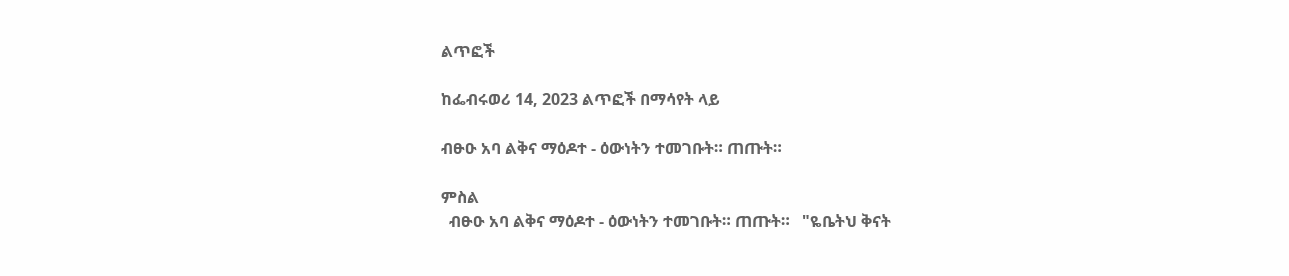ልጥፎች

ከፌብሩወሪ 14, 2023 ልጥፎች በማሳየት ላይ

ብፁዑ አባ ልቅና ማዕዶተ - ዕውነትን ተመገቡት። ጠጡት።

ምስል
  ብፁዑ አባ ልቅና ማዕዶተ - ዕውነትን ተመገቡት። ጠጡት።   "ዬቤትህ ቅናት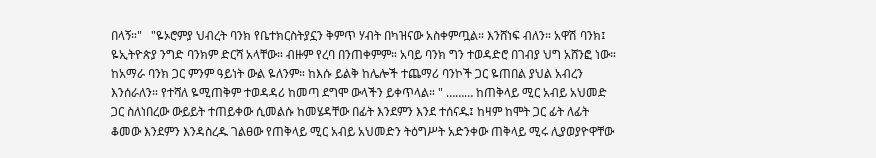በላኝ።"   "ዬኦሮምያ ህብረት ባንክ የቤተክርስትያኗን ቅምጥ ሃብት በካዝናው አስቀምጧል። እንሸነፍ ብለን። አዋሽ ባንክ፤ ዬኢትዮጵያ ንግድ ባንክም ድርሻ አላቸው። ብዙም የረባ በንጠቀምም። አባይ ባንክ ግን ተወዳድሮ በገብያ ህግ አሸንፎ ነው። ከአማራ ባንክ ጋር ምንም ዓይነት ውል ዬለንም። ከእሱ ይልቅ ከሌሎች ተጨማሪ ባንኮች ጋር ዬጠበል ያህል አብረን እንሰራለን። የተሻለ ዬሚጠቅም ተወዳዳሪ ከመጣ ደግሞ ውላችን ይቀጥላል። " ……… ከጠቅላይ ሚር አብይ አህመድ ጋር ስለነበረው ውይይት ተጠይቀው ሲመልሱ ከመሄዳቸው በፊት እንደምን እንደ ተሰናዱ፤ ከዛም ከሞት ጋር ፊት ለፊት ቆመው እንደምን እንዳስረዱ ገልፀው የጠቅላይ ሚር አብይ አህመድን ትዕግሥት አድንቀው ጠቅላይ ሚሩ ሊያወያዮዋቸው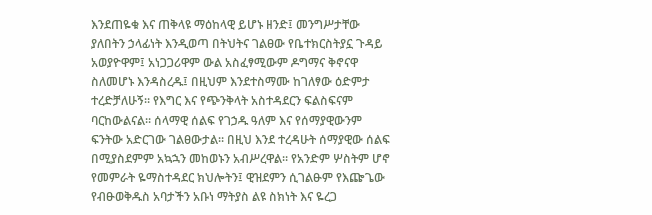እንደጠዬቁ እና ጠቅላዩ ማዕከላዊ ይሆኑ ዘንድ፤ መንግሥታቸው ያለበትን ኃላፊነት እንዲወጣ በትህትና ገልፀው የቤተክርስትያኗ ጉዳይ አወያዮዋም፤ አነጋጋሪዋም ውል አስፈፃሚውም ዶግማና ቅኖናዋ ስለመሆኑ እንዳስረዱ፤ በዚህም እንደተስማሙ ከገለፃው ዕድምታ ተረድቻለሁኝ። የእግር እና የጭንቅላት አስተዳደርን ፍልስፍናም ባርከውልናል። ሰላማዊ ሰልፍ የገኃዱ ዓለም እና የሰማያዊውንም ፍንትው አድርገው ገልፀውታል። በዚህ እንደ ተረዳሁት ሰማያዊው ሰልፍ በሚያስደምም አኳኋን መከወኑን አብሥረዋል። የአንድም ሦስትም ሆኖ የመምራት ዬማስተዳደር ክህሎትን፤ ዊዝደምን ሲገልፁም የእጬጌው የብፁወቅዱስ አባታችን አቡነ ማትያስ ልዩ ስክነት እና ዬረጋ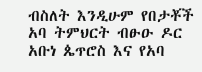ብስለት እንዲሁም የበታቾች አባ ትምህርት ብፁዑ ዶር አቡነ ጴጥሮስ እና የአባ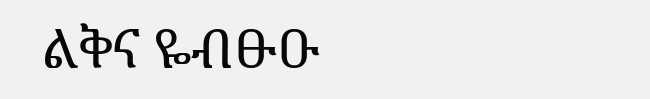ልቅና ዬብፁዑ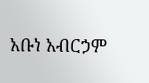አቡነ አብርኃም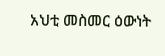አህቲ መስመር ዕውነት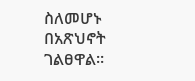ስለመሆኑ በአጽህኖት ገልፀዋል።